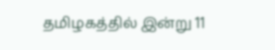தமிழகத்தில் இன்று 11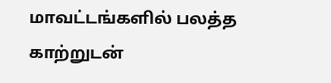மாவட்டங்களில் பலத்த காற்றுடன்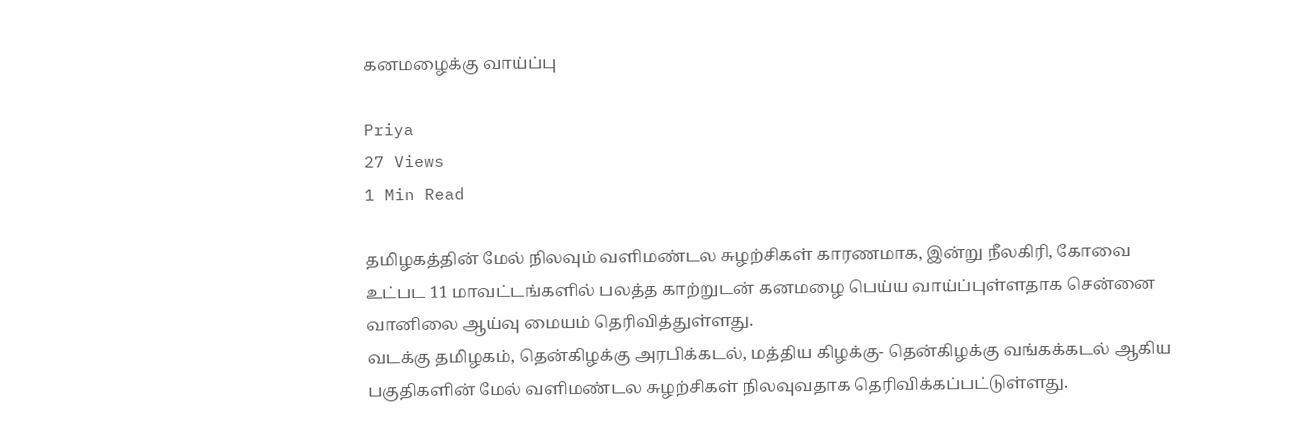கனமழைக்கு வாய்ப்பு

Priya
27 Views
1 Min Read

தமிழகத்தின் மேல் நிலவும் வளிமண்டல சுழற்சிகள் காரணமாக, இன்று நீலகிரி, கோவை உட்பட 11 மாவட்டங்களில் பலத்த காற்றுடன் கனமழை பெய்ய வாய்ப்புள்ளதாக சென்னை வானிலை ஆய்வு மையம் தெரிவித்துள்ளது.
வடக்கு தமிழகம், தென்கிழக்கு அரபிக்கடல், மத்திய கிழக்கு- தென்கிழக்கு வங்கக்கடல் ஆகிய பகுதிகளின் மேல் வளிமண்டல சுழற்சிகள் நிலவுவதாக தெரிவிக்கப்பட்டுள்ளது.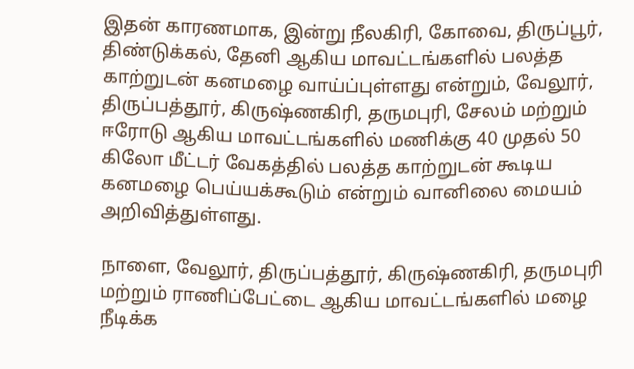இதன் காரணமாக, இன்று நீலகிரி, கோவை, திருப்பூர், திண்டுக்கல், தேனி ஆகிய மாவட்டங்களில் பலத்த காற்றுடன் கனமழை வாய்ப்புள்ளது என்றும், வேலூர், திருப்பத்தூர், கிருஷ்ணகிரி, தருமபுரி, சேலம் மற்றும் ஈரோடு ஆகிய மாவட்டங்களில் மணிக்கு 40 முதல் 50 கிலோ மீட்டர் வேகத்தில் பலத்த காற்றுடன் கூடிய கனமழை பெய்யக்கூடும் என்றும் வானிலை மையம் அறிவித்துள்ளது.

நாளை, வேலூர், திருப்பத்தூர், கிருஷ்ணகிரி, தருமபுரி மற்றும் ராணிப்பேட்டை ஆகிய மாவட்டங்களில் மழை நீடிக்க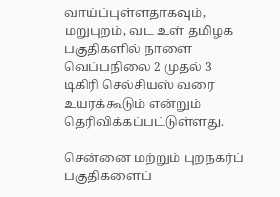வாய்ப்புள்ளதாகவும், மறுபுறம், வட உள் தமிழக பகுதிகளில் நாளை வெப்பநிலை 2 முதல் 3 டிகிரி செல்சியஸ் வரை உயரக்கூடும் என்றும் தெரிவிக்கப்பட்டுள்ளது.

சென்னை மற்றும் புறநகர்ப் பகுதிகளைப்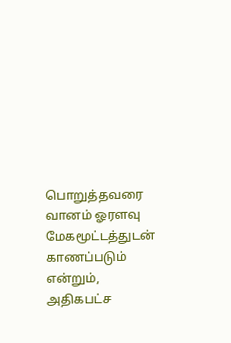பொறுத்தவரை வானம் ஓரளவு மேகமூட்டத்துடன் காணப்படும் என்றும், அதிகபட்ச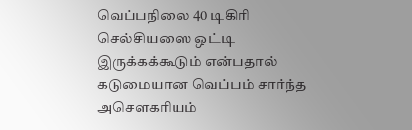வெப்பநிலை 40 டிகிரி செல்சியஸை ஒட்டி இருக்கக்கூடும் என்பதால் கடுமையான வெப்பம் சார்ந்த அசௌகரியம்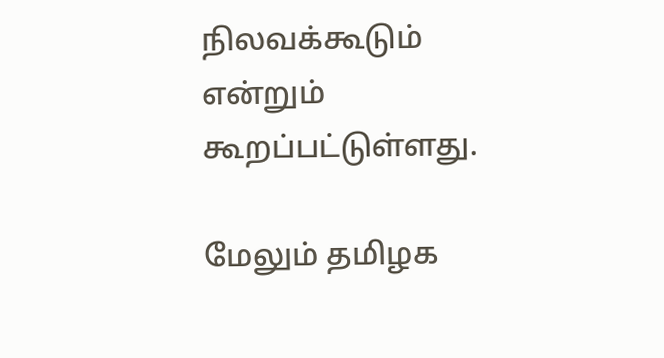நிலவக்கூடும் என்றும் கூறப்பட்டுள்ளது.

மேலும் தமிழக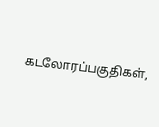கடலோரப்பகுதிகள்,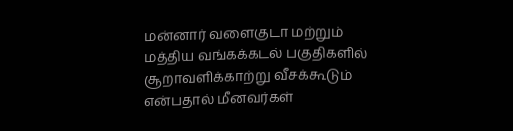மன்னார் வளைகுடா மற்றும் மத்திய வங்கக்கடல் பகுதிகளில் சூறாவளிக்காற்று வீசக்கூடும் என்பதால் மீனவர்கள்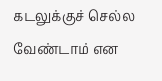கடலுக்குச் செல்ல வேண்டாம் என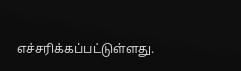எச்சரிக்கப்பட்டுள்ளது.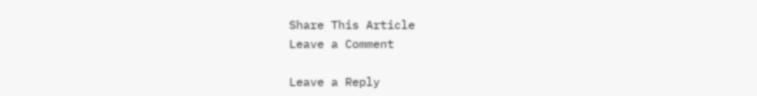Share This Article
Leave a Comment

Leave a Reply